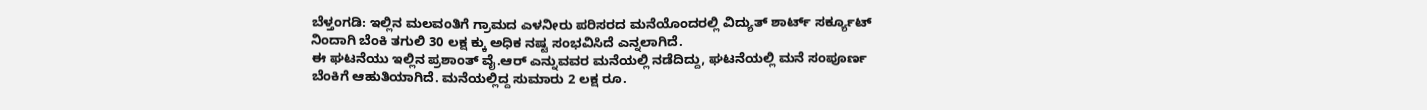ಬೆಳ್ತಂಗಡಿ: ಇಲ್ಲಿನ ಮಲವಂತಿಗೆ ಗ್ರಾಮದ ಎಳನೀರು ಪರಿಸರದ ಮನೆಯೊಂದರಲ್ಲಿ ವಿದ್ಯುತ್ ಶಾರ್ಟ್ ಸರ್ಕ್ಯೂಟ್ ನಿಂದಾಗಿ ಬೆಂಕಿ ತಗುಲಿ 30 ಲಕ್ಷ ಕ್ಕು ಅಧಿಕ ನಷ್ಟ ಸಂಭವಿಸಿದೆ ಎನ್ನಲಾಗಿದೆ.
ಈ ಘಟನೆಯು ಇಲ್ಲಿನ ಪ್ರಶಾಂತ್ ವೈ.ಆರ್ ಎನ್ನುವವರ ಮನೆಯಲ್ಲಿ ನಡೆದಿದ್ದು, ಘಟನೆಯಲ್ಲಿ ಮನೆ ಸಂಪೂರ್ಣ ಬೆಂಕಿಗೆ ಆಹುತಿಯಾಗಿದೆ. ಮನೆಯಲ್ಲಿದ್ದ ಸುಮಾರು 2 ಲಕ್ಷ ರೂ.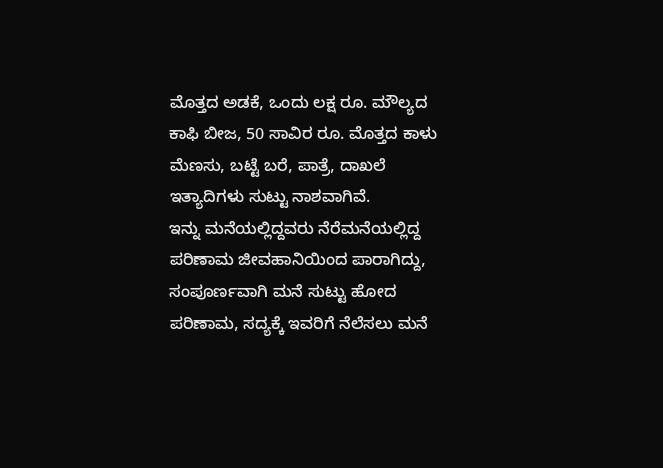ಮೊತ್ತದ ಅಡಕೆ, ಒಂದು ಲಕ್ಷ ರೂ. ಮೌಲ್ಯದ ಕಾಫಿ ಬೀಜ, 50 ಸಾವಿರ ರೂ. ಮೊತ್ತದ ಕಾಳು ಮೆಣಸು, ಬಟ್ಟೆ ಬರೆ, ಪಾತ್ರೆ, ದಾಖಲೆ ಇತ್ಯಾದಿಗಳು ಸುಟ್ಟು ನಾಶವಾಗಿವೆ.
ಇನ್ನು ಮನೆಯಲ್ಲಿದ್ದವರು ನೆರೆಮನೆಯಲ್ಲಿದ್ದ ಪರಿಣಾಮ ಜೀವಹಾನಿಯಿಂದ ಪಾರಾಗಿದ್ದು, ಸಂಪೂರ್ಣವಾಗಿ ಮನೆ ಸುಟ್ಟು ಹೋದ ಪರಿಣಾಮ, ಸದ್ಯಕ್ಕೆ ಇವರಿಗೆ ನೆಲೆಸಲು ಮನೆ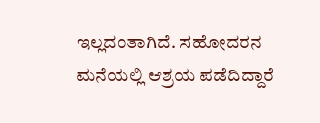ಇಲ್ಲದಂತಾಗಿದೆ. ಸಹೋದರನ ಮನೆಯಲ್ಲಿ ಆಶ್ರಯ ಪಡೆದಿದ್ದಾರೆ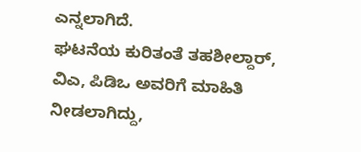ಎನ್ನಲಾಗಿದೆ.
ಘಟನೆಯ ಕುರಿತಂತೆ ತಹಶೀಲ್ದಾರ್, ವಿಎ, ಪಿಡಿಒ ಅವರಿಗೆ ಮಾಹಿತಿ ನೀಡಲಾಗಿದ್ದು,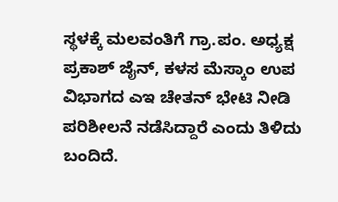ಸ್ಥಳಕ್ಕೆ ಮಲವಂತಿಗೆ ಗ್ರಾ.ಪಂ. ಅಧ್ಯಕ್ಷ ಪ್ರಕಾಶ್ ಜೈನ್, ಕಳಸ ಮೆಸ್ಕಾಂ ಉಪ ವಿಭಾಗದ ಎಇ ಚೇತನ್ ಭೇಟಿ ನೀಡಿ ಪರಿಶೀಲನೆ ನಡೆಸಿದ್ದಾರೆ ಎಂದು ತಿಳಿದು ಬಂದಿದೆ.